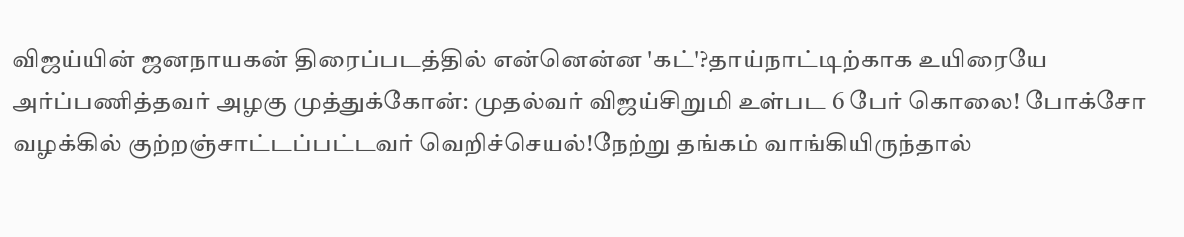விஜய்யின் ஜனநாயகன் திரைப்படத்தில் என்னென்ன 'கட்'?தாய்நாட்டிற்காக உயிரையே அர்ப்பணித்தவர் அழகு முத்துக்கோன்: முதல்வர் விஜய்சிறுமி உள்பட 6 பேர் கொலை! போக்சோ வழக்கில் குற்றஞ்சாட்டப்பட்டவர் வெறிச்செயல்!நேற்று தங்கம் வாங்கியிருந்தால்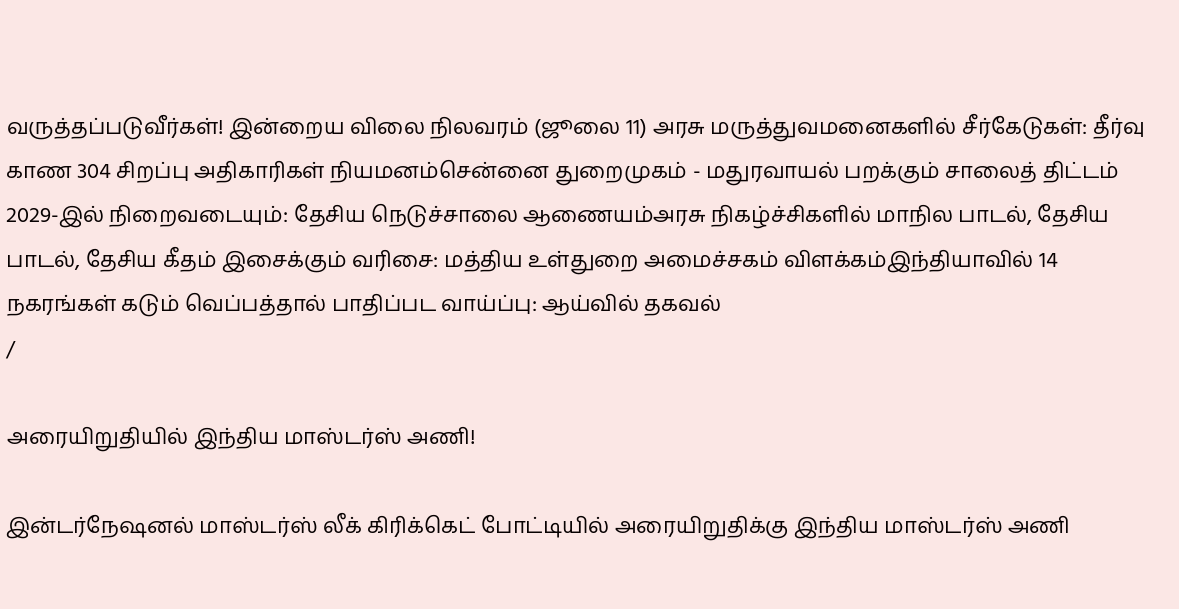வருத்தப்படுவீர்கள்! இன்றைய விலை நிலவரம் (ஜூலை 11) அரசு மருத்துவமனைகளில் சீர்கேடுகள்: தீர்வு காண 304 சிறப்பு அதிகாரிகள் நியமனம்சென்னை துறைமுகம் - மதுரவாயல் பறக்கும் சாலைத் திட்டம் 2029-இல் நிறைவடையும்: தேசிய நெடுச்சாலை ஆணையம்அரசு நிகழ்ச்சிகளில் மாநில பாடல், தேசிய பாடல், தேசிய கீதம் இசைக்கும் வரிசை: மத்திய உள்துறை அமைச்சகம் விளக்கம்இந்தியாவில் 14 நகரங்கள் கடும் வெப்பத்தால் பாதிப்பட வாய்ப்பு: ஆய்வில் தகவல்
/

அரையிறுதியில் இந்திய மாஸ்டர்ஸ் அணி!

இன்டர்நேஷனல் மாஸ்டர்ஸ் லீக் கிரிக்கெட் போட்டியில் அரையிறுதிக்கு இந்திய மாஸ்டர்ஸ் அணி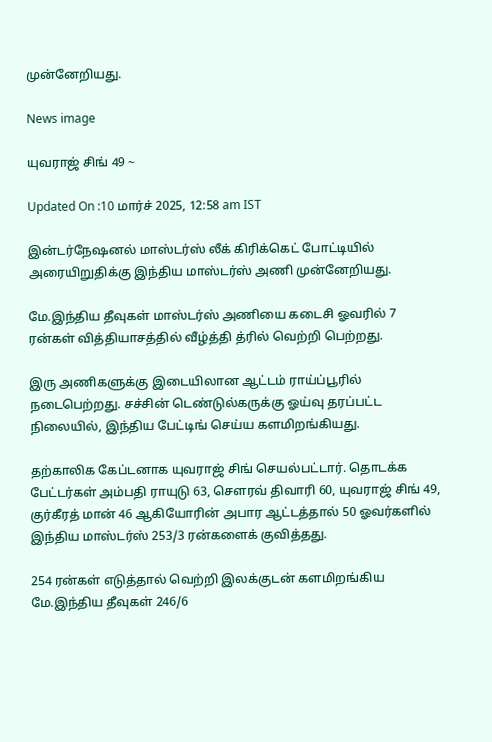முன்னேறியது.

News image

யுவராஜ் சிங் 49 ~

Updated On :10 மார்ச் 2025, 12:58 am IST

இன்டர்நேஷனல் மாஸ்டர்ஸ் லீக் கிரிக்கெட் போட்டியில் அரையிறுதிக்கு இந்திய மாஸ்டர்ஸ் அணி முன்னேறியது.

மே.இந்திய தீவுகள் மாஸ்டர்ஸ் அணியை கடைசி ஓவரில் 7 ரன்கள் வித்தியாசத்தில் வீழ்த்தி த்ரில் வெற்றி பெற்றது.

இரு அணிகளுக்கு இடையிலான ஆட்டம் ராய்ப்பூரில் நடைபெற்றது. சச்சின் டெண்டுல்கருக்கு ஓய்வு தரப்பட்ட நிலையில், இந்திய பேட்டிங் செய்ய களமிறங்கியது.

தற்காலிக கேப்டனாக யுவராஜ் சிங் செயல்பட்டார். தொடக்க பேட்டர்கள் அம்பதி ராயுடு 63, சௌரவ் திவாரி 60, யுவராஜ் சிங் 49, குர்கீரத் மான் 46 ஆகியோரின் அபார ஆட்டத்தால் 50 ஓவர்களில் இந்திய மாஸ்டர்ஸ் 253/3 ரன்களைக் குவித்தது.

254 ரன்கள் எடுத்தால் வெற்றி இலக்குடன் களமிறங்கிய மே.இந்திய தீவுகள் 246/6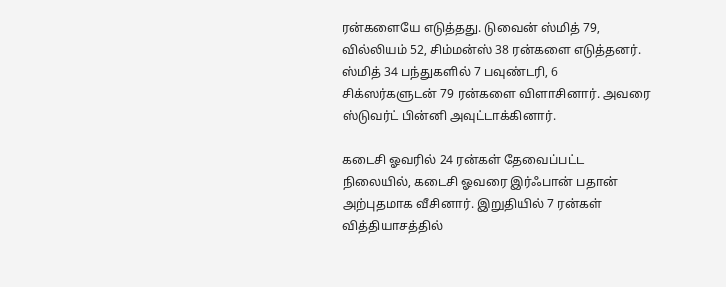ரன்களையே எடுத்தது. டுவைன் ஸ்மித் 79, வில்லியம் 52, சிம்மன்ஸ் 38 ரன்களை எடுத்தனர். ஸ்மித் 34 பந்துகளில் 7 பவுண்டரி, 6 சிக்ஸர்களுடன் 79 ரன்களை விளாசினார். அவரை ஸ்டுவர்ட் பின்னி அவுட்டாக்கினார்.

கடைசி ஓவரில் 24 ரன்கள் தேவைப்பட்ட நிலையில், கடைசி ஓவரை இர்ஃபான் பதான் அற்புதமாக வீசினார். இறுதியில் 7 ரன்கள் வித்தியாசத்தில்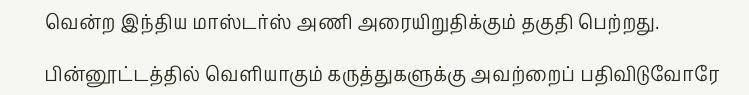வென்ற இந்திய மாஸ்டர்ஸ் அணி அரையிறுதிக்கும் தகுதி பெற்றது.

பின்னூட்டத்தில் வெளியாகும் கருத்துகளுக்கு அவற்றைப் பதிவிடுவோரே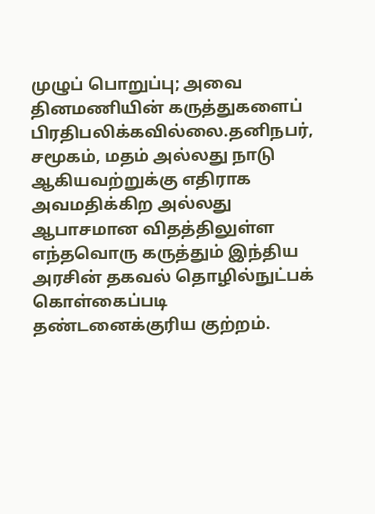முழுப் பொறுப்பு; அவை தினமணியின் கருத்துகளைப் பிரதிபலிக்கவில்லை.தனிநபர், சமூகம், மதம் அல்லது நாடு ஆகியவற்றுக்கு எதிராக அவமதிக்கிற அல்லது ஆபாசமான விதத்திலுள்ள எந்தவொரு கருத்தும் இந்திய அரசின் தகவல் தொழில்நுட்பக் கொள்கைப்படி தண்டனைக்குரிய குற்றம்.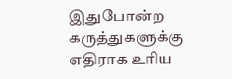இதுபோன்ற கருத்துகளுக்கு எதிராக உரிய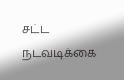சட்ட நடவடிக்கை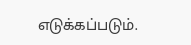எடுக்கப்படும்.